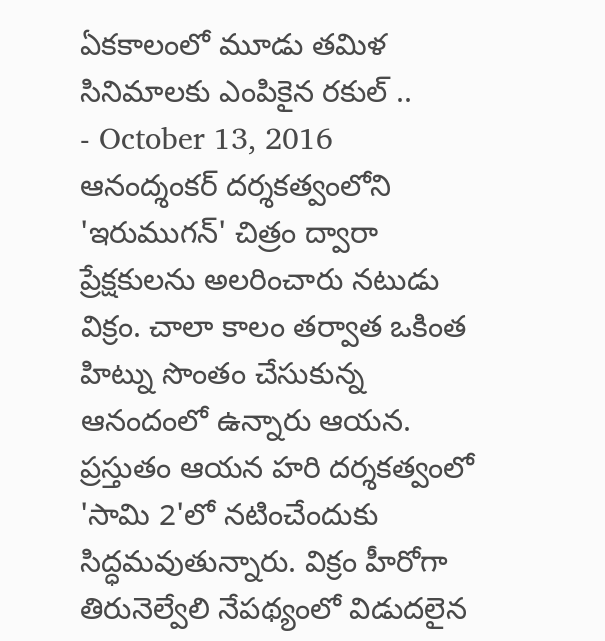ఏకకాలంలో మూడు తమిళ సినిమాలకు ఎంపికైన రకుల్ ..
- October 13, 2016
ఆనంద్శంకర్ దర్శకత్వంలోని 'ఇరుముగన్' చిత్రం ద్వారా ప్రేక్షకులను అలరించారు నటుడు విక్రం. చాలా కాలం తర్వాత ఒకింత హిట్ను సొంతం చేసుకున్న ఆనందంలో ఉన్నారు ఆయన. ప్రస్తుతం ఆయన హరి దర్శకత్వంలో 'సామి 2'లో నటించేందుకు సిద్ధమవుతున్నారు. విక్రం హీరోగా తిరునెల్వేలి నేపథ్యంలో విడుదలైన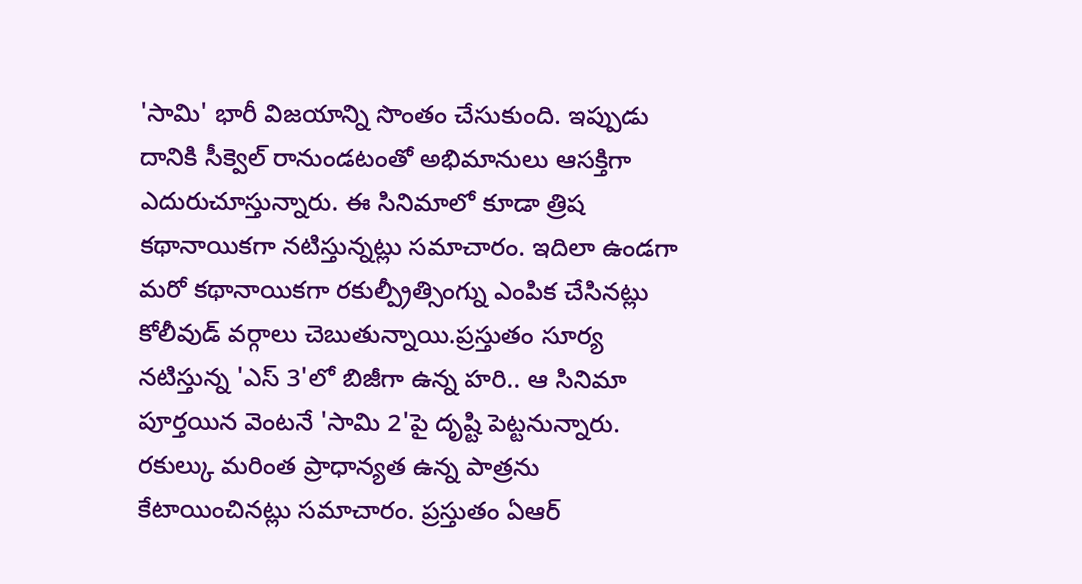'సామి' భారీ విజయాన్ని సొంతం చేసుకుంది. ఇప్పుడు దానికి సీక్వెల్ రానుండటంతో అభిమానులు ఆసక్తిగా ఎదురుచూస్తున్నారు. ఈ సినిమాలో కూడా త్రిష కథానాయికగా నటిస్తున్నట్లు సమాచారం. ఇదిలా ఉండగా మరో కథానాయికగా రకుల్ప్రీత్సింగ్ను ఎంపిక చేసినట్లు కోలీవుడ్ వర్గాలు చెబుతున్నాయి.ప్రస్తుతం సూర్య నటిస్తున్న 'ఎస్ 3'లో బిజీగా ఉన్న హరి.. ఆ సినిమా పూర్తయిన వెంటనే 'సామి 2'పై దృష్టి పెట్టనున్నారు. రకుల్కు మరింత ప్రాధాన్యత ఉన్న పాత్రను కేటాయించినట్లు సమాచారం. ప్రస్తుతం ఏఆర్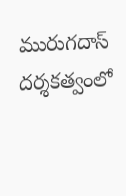మురుగదాస్ దర్శకత్వంలో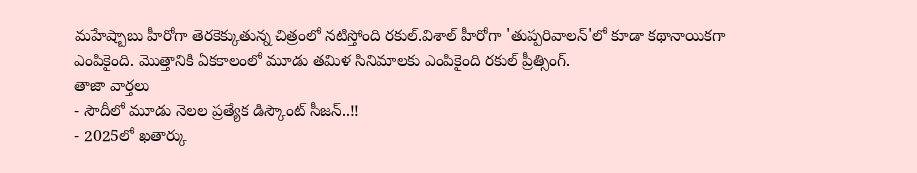మహేష్బాబు హీరోగా తెరకెక్కుతున్న చిత్రంలో నటిస్తోంది రకుల్.విశాల్ హీరోగా 'తుప్పరివాలన్'లో కూడా కథానాయికగా ఎంపికైంది. మొత్తానికి ఏకకాలంలో మూడు తమిళ సినిమాలకు ఎంపికైంది రకుల్ ప్రీత్సింగ్.
తాజా వార్తలు
- సౌదీలో మూడు నెలల ప్రత్యేక డిస్కౌంట్ సీజన్..!!
- 2025లో ఖతార్కు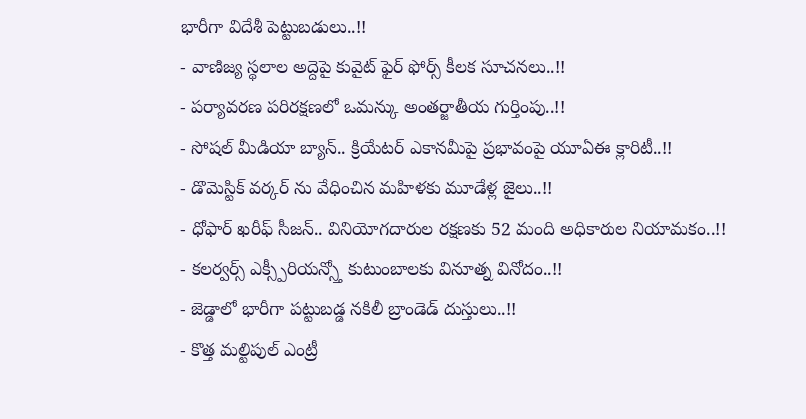భారీగా విదేశీ పెట్టుబడులు..!!
- వాణిజ్య స్థలాల అద్దెపై కువైట్ ఫైర్ ఫోర్స్ కీలక సూచనలు..!!
- పర్యావరణ పరిరక్షణలో ఒమన్కు అంతర్జాతీయ గుర్తింపు..!!
- సోషల్ మీడియా బ్యాన్.. క్రియేటర్ ఎకానమీపై ప్రభావంపై యూఏఈ క్లారిటీ..!!
- డొమెస్టిక్ వర్కర్ ను వేధించిన మహిళకు మూడేళ్ల జైలు..!!
- ధోఫార్ ఖరీఫ్ సీజన్.. వినియోగదారుల రక్షణకు 52 మంది అధికారుల నియామకం..!!
- కలర్వర్స్ ఎక్స్పీరియన్స్తో కుటుంబాలకు వినూత్న వినోదం..!!
- జెడ్డాలో భారీగా పట్టుబడ్డ నకిలీ బ్రాండెడ్ దుస్తులు..!!
- కొత్త మల్టిపుల్ ఎంట్రీ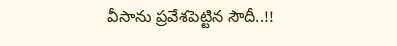వీసాను ప్రవేశపెట్టిన సౌదీ..!!